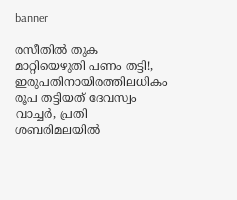banner

രസീതിൽ തുക മാറ്റിയെഴുതി പണം തട്ടി!, ഇരുപതിനായിരത്തിലധികം രൂപ തട്ടിയത് ദേവസ്വം വാച്ചർ, പ്രതി ശബരിമലയിൽ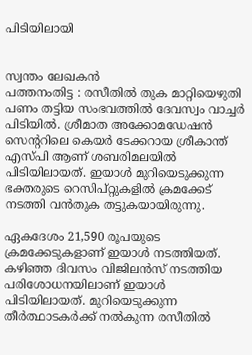പിടിയിലായി


സ്വന്തം ലേഖകൻ
പത്തനംതിട്ട : രസീതിൽ തുക മാറ്റിയെഴുതി പണം തട്ടിയ സംഭവത്തിൽ ദേവസ്വം വാച്ചർ പിടിയിൽ. ശ്രീമാത അക്കോമഡേഷൻ സെന്ററിലെ കെയർ ടേക്കറായ ശ്രീകാന്ത് എസ്പി ആണ് ശബരിമലയിൽ പിടിയിലായത്. ഇയാൾ മുറിയെടുക്കുന്ന ഭക്തരുടെ റെസിപ്റ്റുകളിൽ ക്രമക്കേട് നടത്തി വൻതുക തട്ടുകയായിരുന്നു.

ഏകദേശം 21,590 രൂപയുടെ ക്രമക്കേടുകളാണ് ഇയാൾ നടത്തിയത്. കഴിഞ്ഞ ദിവസം വിജിലൻസ് നടത്തിയ പരിശോധനയിലാണ് ഇയാൾ പിടിയിലായത്. മുറിയെടുക്കുന്ന തീർത്ഥാടകർക്ക് നൽകുന്ന രസീതിൽ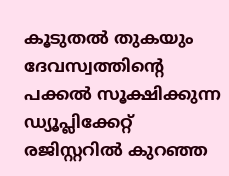കൂടുതൽ തുകയും ദേവസ്വത്തിന്റെ പക്കൽ സൂക്ഷിക്കുന്ന ഡ്യൂപ്ലിക്കേറ്റ് രജിസ്റ്ററിൽ കുറഞ്ഞ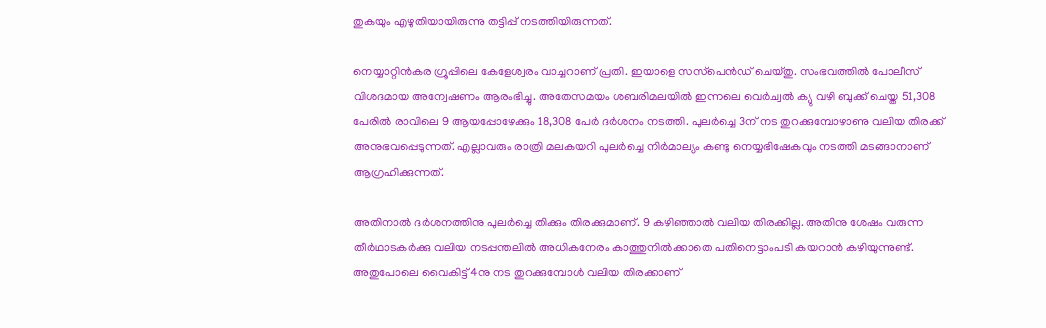തുകയും എഴുതിയായിരുന്നു തട്ടിപ്പ് നടത്തിയിരുന്നത്.

നെയ്യാറ്റിൻകര ഗ്രൂപ്പിലെ കേളേശ്വരം വാച്ചറാണ് പ്രതി. ഇയാളെ സസ്‌പെൻഡ് ചെയ്തു. സംഭവത്തിൽ പോലീസ് വിശദമായ അന്വേഷണം ആരംഭിച്ചു. അതേസമയം ശബരിമലയിൽ ഇന്നലെ വെർച്വൽ ക്യു വഴി ബുക്ക് ചെയ്ത 51,308 പേരിൽ രാവിലെ 9 ആയപ്പോഴേക്കും 18,308 പേർ ദർശനം നടത്തി. പുലർച്ചെ 3ന് നട തുറക്കുമ്പോഴാണു വലിയ തിരക്ക് അനുഭവപ്പെടുന്നത്. എല്ലാവരും രാത്രി മലകയറി പുലർച്ചെ നിർമാല്യം കണ്ടു നെയ്യഭിഷേകവും നടത്തി മടങ്ങാനാണ് ആഗ്രഹിക്കുന്നത്.

അതിനാൽ ദർശനത്തിനു പുലർച്ചെ തിക്കും തിരക്കുമാണ്. 9 കഴിഞ്ഞാൽ വലിയ തിരക്കില്ല. അതിനു ശേഷം വരുന്ന തീർഥാടകർക്കു വലിയ നടപ്പന്തലിൽ അധികനേരം കാത്തുനിൽക്കാതെ പതിനെട്ടാംപടി കയറാൻ കഴിയുന്നുണ്ട്. അതുപോലെ വൈകിട്ട് 4നു നട തുറക്കുമ്പോൾ വലിയ തിരക്കാണ്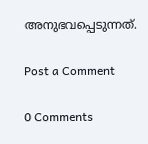അനുഭവപ്പെടുന്നത്.

Post a Comment

0 Comments